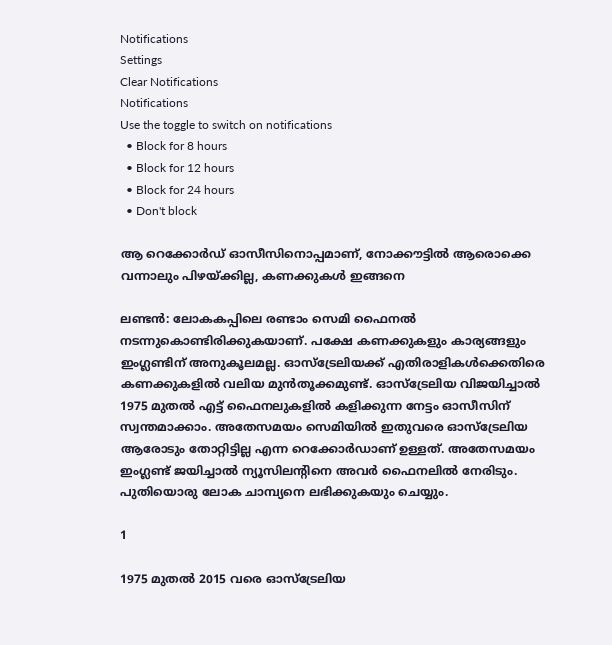Notifications
Settings
Clear Notifications
Notifications
Use the toggle to switch on notifications
  • Block for 8 hours
  • Block for 12 hours
  • Block for 24 hours
  • Don't block

ആ റെക്കോര്‍ഡ് ഓസീസിനൊപ്പമാണ്, നോക്കൗട്ടില്‍ ആരൊക്കെ വന്നാലും പിഴയ്ക്കില്ല, കണക്കുകള്‍ ഇങ്ങനെ

ലണ്ടന്‍: ലോകകപ്പിലെ രണ്ടാം സെമി ഫൈനല്‍ നടന്നുകൊണ്ടിരിക്കുകയാണ്. പക്ഷേ കണക്കുകളും കാര്യങ്ങളും ഇംഗ്ലണ്ടിന് അനുകൂലമല്ല. ഓസ്‌ട്രേലിയക്ക് എതിരാളികള്‍ക്കെതിരെ കണക്കുകളില്‍ വലിയ മുന്‍തൂക്കമുണ്ട്. ഓസ്‌ട്രേലിയ വിജയിച്ചാല്‍ 1975 മുതല്‍ എട്ട് ഫൈനലുകളില്‍ കളിക്കുന്ന നേട്ടം ഓസീസിന് സ്വന്തമാക്കാം. അതേസമയം സെമിയില്‍ ഇതുവരെ ഓസ്‌ട്രേലിയ ആരോടും തോറ്റിട്ടില്ല എന്ന റെക്കോര്‍ഡാണ് ഉള്ളത്. അതേസമയം ഇംഗ്ലണ്ട് ജയിച്ചാല്‍ ന്യൂസിലന്റിനെ അവര്‍ ഫൈനലില്‍ നേരിടും. പുതിയൊരു ലോക ചാമ്പ്യനെ ലഭിക്കുകയും ചെയ്യും.

1

1975 മുതല്‍ 2015 വരെ ഓസ്‌ട്രേലിയ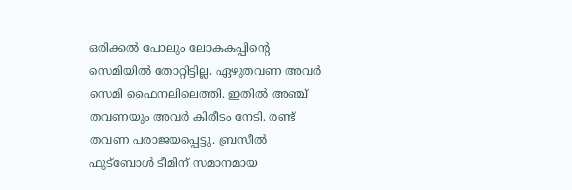ഒരിക്കല്‍ പോലും ലോകകപ്പിന്റെ സെമിയില്‍ തോറ്റിട്ടില്ല. ഏഴുതവണ അവര്‍ സെമി ഫൈനലിലെത്തി. ഇതില്‍ അഞ്ച് തവണയും അവര്‍ കിരീടം നേടി. രണ്ട് തവണ പരാജയപ്പെട്ടു. ബ്രസീല്‍ ഫുട്‌ബോള്‍ ടീമിന് സമാനമായ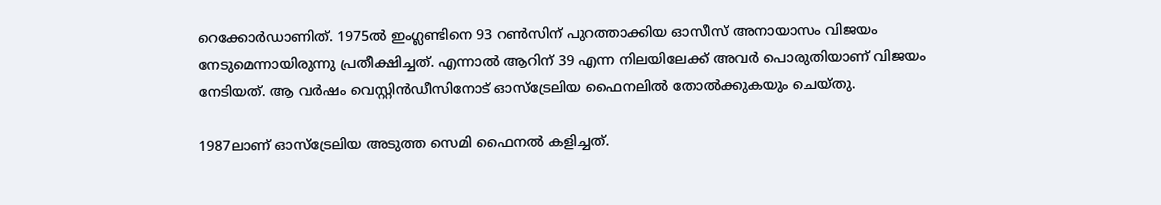റെക്കോര്‍ഡാണിത്. 1975ല്‍ ഇംഗ്ലണ്ടിനെ 93 റണ്‍സിന് പുറത്താക്കിയ ഓസീസ് അനായാസം വിജയം നേടുമെന്നായിരുന്നു പ്രതീക്ഷിച്ചത്. എന്നാല്‍ ആറിന് 39 എന്ന നിലയിലേക്ക് അവര്‍ പൊരുതിയാണ് വിജയം നേടിയത്. ആ വര്‍ഷം വെസ്റ്റിന്‍ഡീസിനോട് ഓസ്‌ട്രേലിയ ഫൈനലില്‍ തോല്‍ക്കുകയും ചെയ്തു.

1987ലാണ് ഓസ്‌ട്രേലിയ അടുത്ത സെമി ഫൈനല്‍ കളിച്ചത്.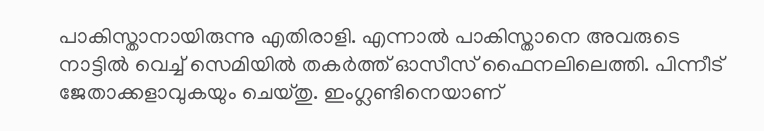പാകിസ്താനായിരുന്നു എതിരാളി. എന്നാല്‍ പാകിസ്താനെ അവരുടെ നാട്ടില്‍ വെച്ച് സെമിയില്‍ തകര്‍ത്ത് ഓസീസ് ഫൈനലിലെത്തി. പിന്നീട് ജേതാക്കളാവുകയും ചെയ്തു. ഇംഗ്ലണ്ടിനെയാണ്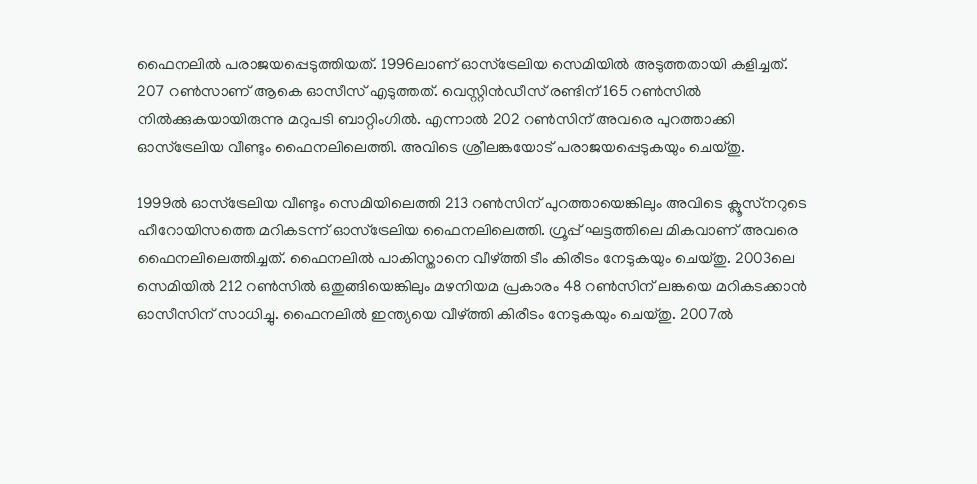ഫൈനലില്‍ പരാജയപ്പെടുത്തിയത്. 1996ലാണ് ഓസ്‌ട്രേലിയ സെമിയില്‍ അടുത്തതായി കളിച്ചത്. 207 റണ്‍സാണ് ആകെ ഓസീസ് എടുത്തത്. വെസ്റ്റിന്‍ഡീസ് രണ്ടിന് 165 റണ്‍സില്‍ നില്‍ക്കുകയായിരുന്നു മറുപടി ബാറ്റിംഗില്‍. എന്നാല്‍ 202 റണ്‍സിന് അവരെ പുറത്താക്കി ഓസ്‌ട്രേലിയ വീണ്ടും ഫൈനലിലെത്തി. അവിടെ ശ്രീലങ്കയോട് പരാജയപ്പെടുകയും ചെയ്തു.

1999ല്‍ ഓസ്‌ട്രേലിയ വീണ്ടും സെമിയിലെത്തി 213 റണ്‍സിന് പുറത്തായെങ്കിലും അവിടെ ക്ലൂസ്‌നറുടെ ഹീറോയിസത്തെ മറികടന്ന് ഓസ്‌ട്രേലിയ ഫൈനലിലെത്തി. ഗ്രൂപ്പ് ഘട്ടത്തിലെ മികവാണ് അവരെ ഫൈനലിലെത്തിച്ചത്. ഫൈനലില്‍ പാകിസ്താനെ വീഴ്ത്തി ടീം കിരീടം നേടുകയും ചെയ്തു. 2003ലെ സെമിയില്‍ 212 റണ്‍സില്‍ ഒതുങ്ങിയെങ്കിലും മഴനിയമ പ്രകാരം 48 റണ്‍സിന് ലങ്കയെ മറികടക്കാന്‍ ഓസീസിന് സാധിച്ചു. ഫൈനലില്‍ ഇന്ത്യയെ വീഴ്ത്തി കിരീടം നേടുകയും ചെയ്തു. 2007ല്‍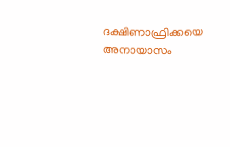ദക്ഷിണാഫ്രിക്കയെ അനായാസം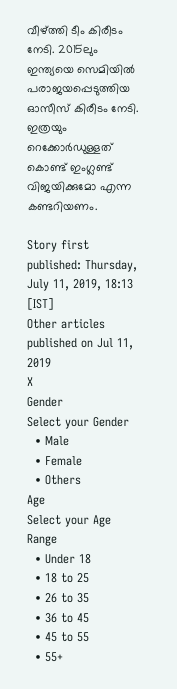വീഴ്ത്തി ടീം കിരീടം നേടി. 2015ലും ഇന്ത്യയെ സെമിയില്‍ പരാജയപ്പെടുത്തിയ ഓസീസ് കിരീടം നേടി. ഇത്രയും റെക്കോര്‍ഡുള്ളത് കൊണ്ട് ഇംഗ്ലണ്ട് വിജയിക്കുമോ എന്ന കണ്ടറിയണം.

Story first published: Thursday, July 11, 2019, 18:13 [IST]
Other articles published on Jul 11, 2019
X
Gender
Select your Gender
  • Male
  • Female
  • Others
Age
Select your Age Range
  • Under 18
  • 18 to 25
  • 26 to 35
  • 36 to 45
  • 45 to 55
  • 55+